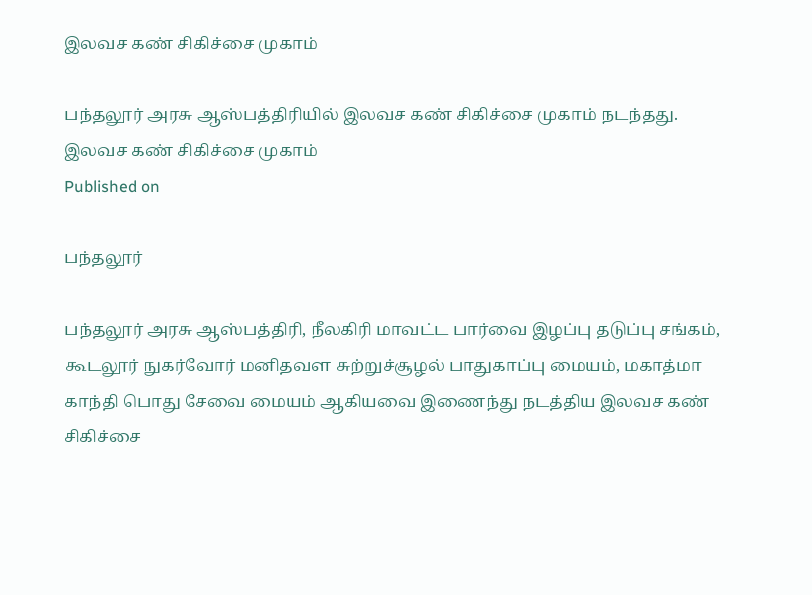இலவச கண் சிகிச்சை முகாம்

பந்தலூர் அரசு ஆஸ்பத்திரியில் இலவச கண் சிகிச்சை முகாம் நடந்தது.
இலவச கண் சிகிச்சை முகாம்
Published on

பந்தலூர்

பந்தலூர் அரசு ஆஸ்பத்திரி, நீலகிரி மாவட்ட பார்வை இழப்பு தடுப்பு சங்கம், கூடலூர் நுகர்வோர் மனிதவள சுற்றுச்சூழல் பாதுகாப்பு மையம், மகாத்மா காந்தி பொது சேவை மையம் ஆகியவை இணைந்து நடத்திய இலவச கண் சிகிச்சை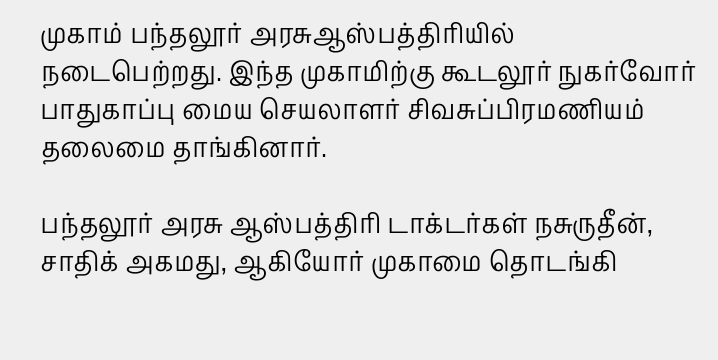முகாம் பந்தலூர் அரசுஆஸ்பத்திரியில் நடைபெற்றது. இந்த முகாமிற்கு கூடலூர் நுகர்வோர் பாதுகாப்பு மைய செயலாளர் சிவசுப்பிரமணியம் தலைமை தாங்கினார்.

பந்தலூர் அரசு ஆஸ்பத்திரி டாக்டர்கள் நசுருதீன், சாதிக் அகமது, ஆகியோர் முகாமை தொடங்கி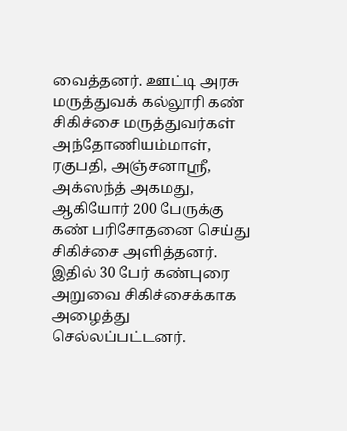வைத்தனர். ஊட்டி அரசு மருத்துவக் கல்லூரி கண் சிகிச்சை மருத்துவர்கள் அந்தோணியம்மாள், ரகுபதி, அஞ்சனாஸ்ரீ, அக்ஸந்த் அகமது, ஆகியோர் 200 பேருக்கு கண் பரிசோதனை செய்து சிகிச்சை அளித்தனர். இதில் 30 பேர் கண்புரை அறுவை சிகிச்சைக்காக அழைத்து செல்லப்பட்டனர்.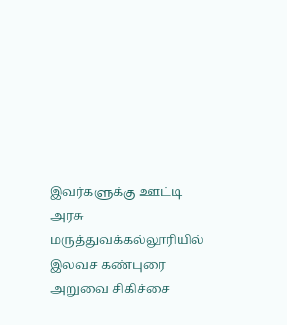இவர்களுக்கு ஊட்டி அரசு மருத்துவக்கல்லூரியில் இலவச கண்புரை அறுவை சிகிச்சை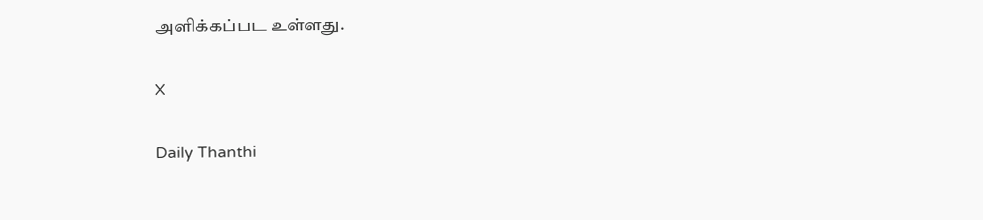அளிக்கப்பட உள்ளது.

X

Daily Thanthi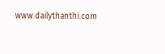www.dailythanthi.com